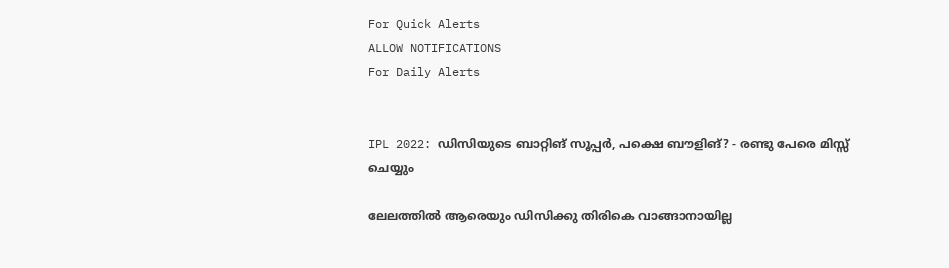For Quick Alerts
ALLOW NOTIFICATIONS
For Daily Alerts


IPL 2022: ഡിസിയുടെ ബാറ്റിങ് സൂപ്പര്‍, പക്ഷെ ബൗളിങ്? - രണ്ടു പേരെ മിസ്സ് ചെയ്യും

ലേലത്തില്‍ ആരെയും ഡിസിക്കു തിരികെ വാങ്ങാനായില്ല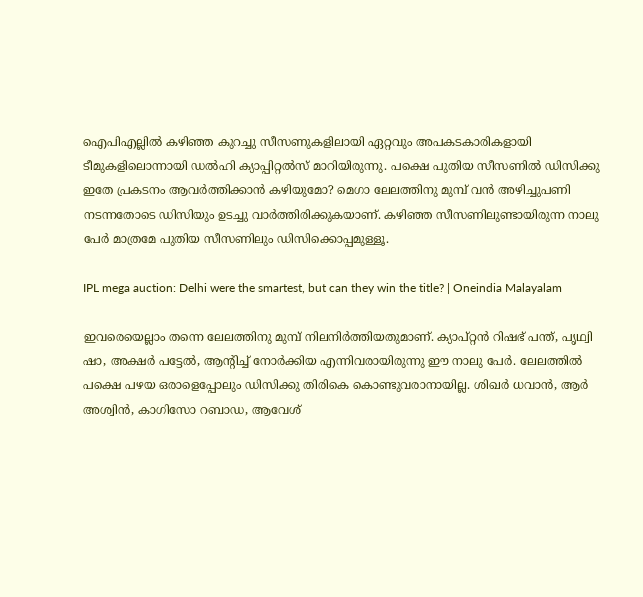ഐപിഎല്ലില്‍ കഴിഞ്ഞ കുറച്ചു സീസണുകളിലായി ഏറ്റവും അപകടകാരികളായി ടീമുകളിലൊന്നായി ഡല്‍ഹി ക്യാപ്പിറ്റല്‍സ് മാറിയിരുന്നു. പക്ഷെ പുതിയ സീസണില്‍ ഡിസിക്കു ഇതേ പ്രകടനം ആവര്‍ത്തിക്കാന്‍ കഴിയുമോ? മെഗാ ലേലത്തിനു മുമ്പ് വന്‍ അഴിച്ചുപണി നടന്നതോടെ ഡിസിയും ഉടച്ചു വാര്‍ത്തിരിക്കുകയാണ്. കഴിഞ്ഞ സീസണിലുണ്ടായിരുന്ന നാലു പേര്‍ മാത്രമേ പുതിയ സീസണിലും ഡിസിക്കൊപ്പമുള്ളൂ.

IPL mega auction: Delhi were the smartest, but can they win the title? | Oneindia Malayalam

ഇവരെയെല്ലാം തന്നെ ലേലത്തിനു മുമ്പ് നിലനിര്‍ത്തിയതുമാണ്. ക്യാപ്റ്റന്‍ റിഷഭ് പന്ത്, പൃഥ്വി ഷാ, അക്ഷര്‍ പട്ടേല്‍, ആന്റിച്ച് നോര്‍ക്കിയ എന്നിവരായിരുന്നു ഈ നാലു പേര്‍. ലേലത്തില്‍ പക്ഷെ പഴയ ഒരാളെപ്പോലും ഡിസിക്കു തിരികെ കൊണ്ടുവരാനായില്ല. ശിഖര്‍ ധവാന്‍, ആര്‍ അശ്വിന്‍, കാഗിസോ റബാഡ, ആവേശ്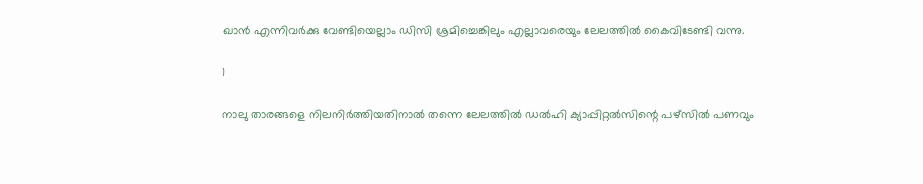ഖാന്‍ എന്നിവര്‍ക്കു വേണ്ടിയെല്ലാം ഡിസി ശ്രമിച്ചെങ്കിലും എല്ലാവരെയും ലേലത്തില്‍ കൈവിടേണ്ടി വന്നു.

1

നാലു താരങ്ങളെ നിലനിര്‍ത്തിയതിനാല്‍ തന്നെ ലേലത്തില്‍ ഡല്‍ഹി ക്യാപ്പിറ്റല്‍സിന്റെ പഴ്‌സില്‍ പണവും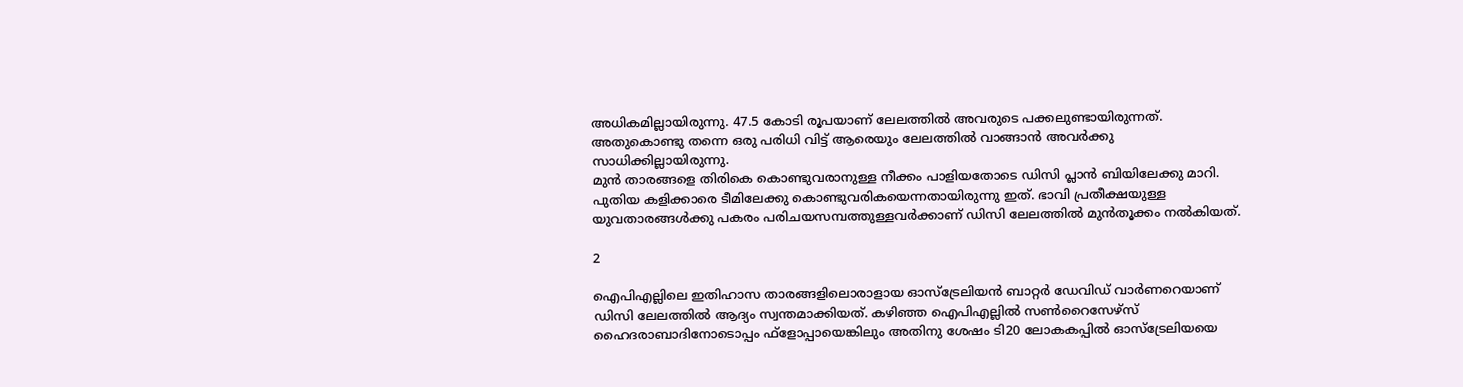അധികമില്ലായിരുന്നു. 47.5 കോടി രൂപയാണ് ലേലത്തില്‍ അവരുടെ പക്കലുണ്ടായിരുന്നത്. അതുകൊണ്ടു തന്നെ ഒരു പരിധി വിട്ട് ആരെയും ലേലത്തില്‍ വാങ്ങാന്‍ അവര്‍ക്കു സാധിക്കില്ലായിരുന്നു.
മുന്‍ താരങ്ങളെ തിരികെ കൊണ്ടുവരാനുള്ള നീക്കം പാളിയതോടെ ഡിസി പ്ലാന്‍ ബിയിലേക്കു മാറി. പുതിയ കളിക്കാരെ ടീമിലേക്കു കൊണ്ടുവരികയെന്നതായിരുന്നു ഇത്. ഭാവി പ്രതീക്ഷയുള്ള യുവതാരങ്ങള്‍ക്കു പകരം പരിചയസമ്പത്തുള്ളവര്‍ക്കാണ് ഡിസി ലേലത്തില്‍ മുന്‍തൂക്കം നല്‍കിയത്.

2

ഐപിഎല്ലിലെ ഇതിഹാസ താരങ്ങളിലൊരാളായ ഓസ്‌ട്രേലിയന്‍ ബാറ്റര്‍ ഡേവിഡ് വാര്‍ണറെയാണ് ഡിസി ലേലത്തില്‍ ആദ്യം സ്വന്തമാക്കിയത്. കഴിഞ്ഞ ഐപിഎല്ലില്‍ സണ്‍റൈസേഴ്‌സ് ഹൈദരാബാദിനോടൊപ്പം ഫ്‌ളോപ്പായെങ്കിലും അതിനു ശേഷം ടി20 ലോകകപ്പില്‍ ഓസ്‌ട്രേലിയയെ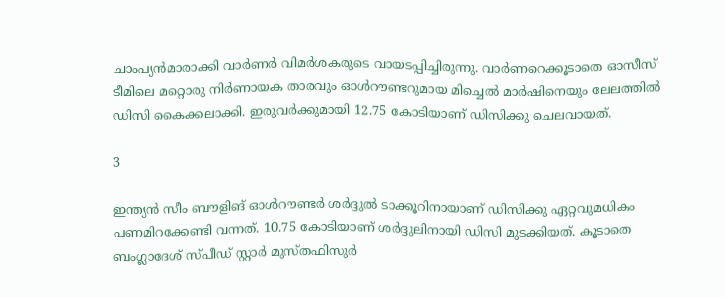ചാംപ്യന്‍മാരാക്കി വാര്‍ണര്‍ വിമര്‍ശകരുടെ വായടപ്പിച്ചിരുന്നു. വാര്‍ണറെക്കൂടാതെ ഓസീസ് ടീമിലെ മറ്റൊരു നിര്‍ണായക താരവും ഓള്‍റൗണ്ടറുമായ മിച്ചെല്‍ മാര്‍ഷിനെയും ലേലത്തില്‍ ഡിസി കൈക്കലാക്കി. ഇരുവര്‍ക്കുമായി 12.75 കോടിയാണ് ഡിസിക്കു ചെലവായത്.

3

ഇന്ത്യന്‍ സീം ബൗളിങ് ഓള്‍റൗണ്ടര്‍ ശര്‍ദ്ദുല്‍ ടാക്കൂറിനായാണ് ഡിസിക്കു ഏറ്റവുമധികം പണമിറക്കേണ്ടി വന്നത്. 10.75 കോടിയാണ് ശര്‍ദ്ദുലിനായി ഡിസി മുടക്കിയത്. കൂടാതെ ബംഗ്ലാദേശ് സ്പീഡ് സ്റ്റാര്‍ മുസ്തഫിസുര്‍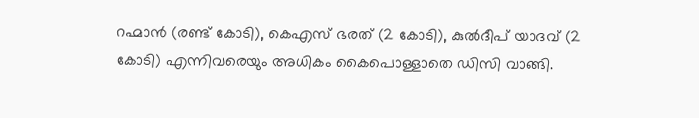റഹ്മാന്‍ (രണ്ട് കോടി), കെഎസ് ഭരത് (2 കോടി), കുല്‍ദീപ് യാദവ് (2 കോടി) എന്നിവരെയും അധികം കൈപൊള്ളാതെ ഡിസി വാങ്ങി.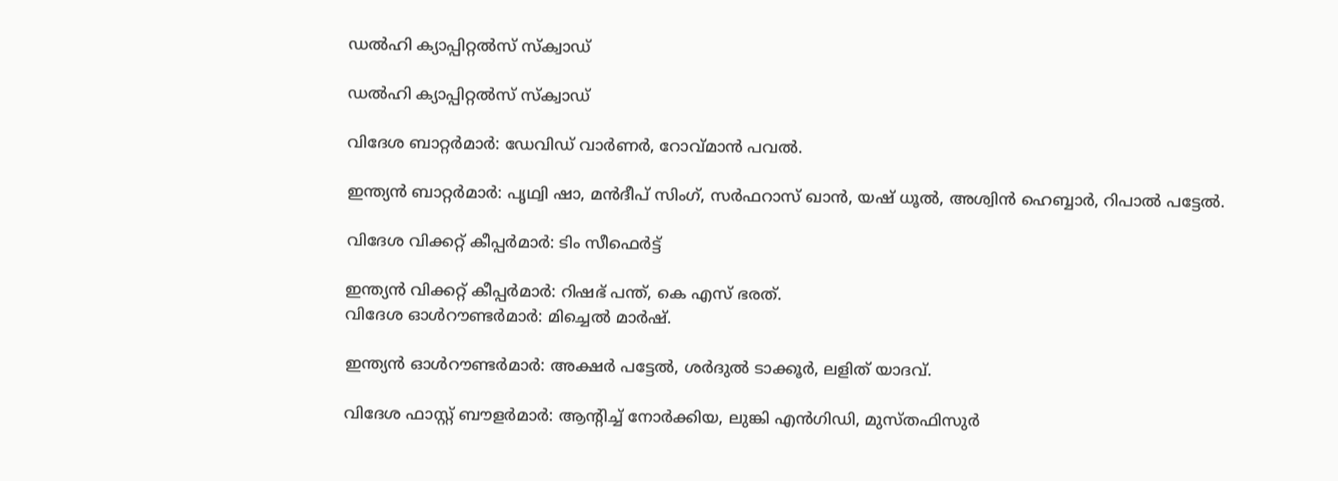ഡല്‍ഹി ക്യാപ്പിറ്റല്‍സ് സ്‌ക്വാഡ്

ഡല്‍ഹി ക്യാപ്പിറ്റല്‍സ് സ്‌ക്വാഡ്

വിദേശ ബാറ്റര്‍മാര്‍: ഡേവിഡ് വാര്‍ണര്‍, റോവ്മാന്‍ പവല്‍.

ഇന്ത്യന്‍ ബാറ്റര്‍മാര്‍: പൃഥ്വി ഷാ, മന്‍ദീപ് സിംഗ്, സര്‍ഫറാസ് ഖാന്‍, യഷ് ധൂല്‍, അശ്വിന്‍ ഹെബ്ബാര്‍, റിപാല്‍ പട്ടേല്‍.

വിദേശ വിക്കറ്റ് കീപ്പര്‍മാര്‍: ടിം സീഫെര്‍ട്ട്

ഇന്ത്യന്‍ വിക്കറ്റ് കീപ്പര്‍മാര്‍: റിഷഭ് പന്ത്, കെ എസ് ഭരത്.
വിദേശ ഓള്‍റൗണ്ടര്‍മാര്‍: മിച്ചെല്‍ മാര്‍ഷ്.

ഇന്ത്യന്‍ ഓള്‍റൗണ്ടര്‍മാര്‍: അക്ഷര്‍ പട്ടേല്‍, ശര്‍ദുല്‍ ടാക്കൂര്‍, ലളിത് യാദവ്.

വിദേശ ഫാസ്റ്റ് ബൗളര്‍മാര്‍: ആന്റിച്ച് നോര്‍ക്കിയ, ലുങ്കി എന്‍ഗിഡി, മുസ്തഫിസുര്‍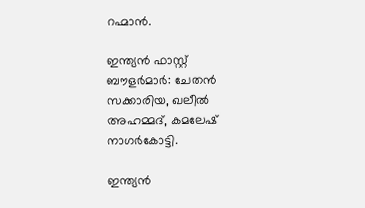റഹ്മാന്‍.

ഇന്ത്യന്‍ ഫാസ്റ്റ് ബൗളര്‍മാര്‍: ചേതന്‍ സക്കാരിയ, ഖലീല്‍ അഹമ്മദ്, കമലേഷ് നാഗര്‍കോട്ടി.

ഇന്ത്യന്‍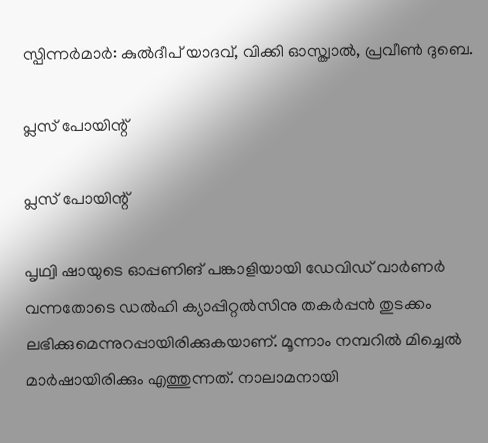സ്പിന്നര്‍മാര്‍: കുല്‍ദീപ് യാദവ്, വിക്കി ഓസ്ത്വാല്‍, പ്രവീണ്‍ ദുബെ.

പ്ലസ് പോയിന്റ്

പ്ലസ് പോയിന്റ്

പൃഥ്വി ഷായുടെ ഓപ്പണിങ് പങ്കാളിയായി ഡേവിഡ് വാര്‍ണര്‍ വന്നതോടെ ഡല്‍ഹി ക്യാപ്പിറ്റല്‍സിനു തകര്‍പ്പന്‍ തുടക്കം ലഭിക്കുമെന്നുറപ്പായിരിക്കുകയാണ്. മൂന്നാം നമ്പറില്‍ മിച്ചെല്‍ മാര്‍ഷായിരിക്കും എത്തുന്നത്. നാലാമനായി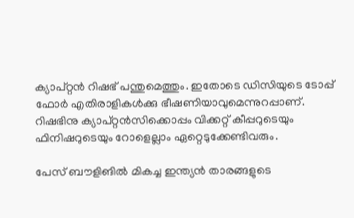ക്യാപ്റ്റന്‍ റിഷഭ് പന്തുമെത്തും. ഇതോടെ ഡിസിയുടെ ടോപ്പ് ഫോര്‍ എതിരാളികള്‍ക്കു ഭീഷണിയാവുമെന്നുറപ്പാണ്. റിഷഭിനു ക്യാപ്റ്റന്‍സിക്കൊപ്പം വിക്കറ്റ് കീപ്പറുടെയും ഫിനിഷറുടെയും റോളെല്ലാം ഏറ്റെടുക്കേണ്ടിവരും.

പേസ് ബൗളിങില്‍ മികച്ച ഇന്ത്യന്‍ താരങ്ങളുടെ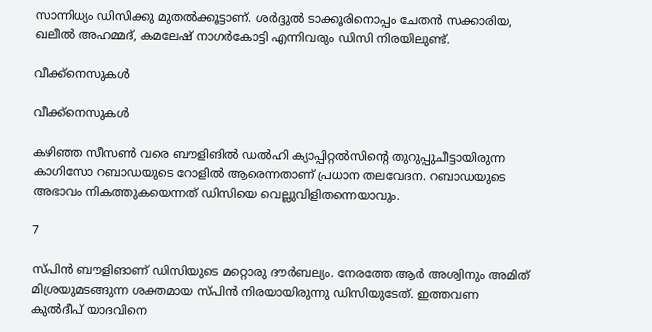സാന്നിധ്യം ഡിസിക്കു മുതല്‍ക്കൂട്ടാണ്. ശര്‍ദ്ദുല്‍ ടാക്കൂരിനൊപ്പം ചേതന്‍ സക്കാരിയ, ഖലീല്‍ അഹമ്മദ്, കമലേഷ് നാഗര്‍കോട്ടി എന്നിവരും ഡിസി നിരയിലുണ്ട്.

വീക്ക്‌നെസുകള്‍

വീക്ക്‌നെസുകള്‍

കഴിഞ്ഞ സീസണ്‍ വരെ ബൗളിങില്‍ ഡല്‍ഹി ക്യാപ്പിറ്റല്‍സിന്റെ തുറുപ്പുചീട്ടായിരുന്ന കാഗിസോ റബാഡയുടെ റോളില്‍ ആരെന്നതാണ് പ്രധാന തലവേദന. റബാഡയുടെ അഭാവം നികത്തുകയെന്നത് ഡിസിയെ വെല്ലുവിളിതന്നെയാവും.

7

സ്പിന്‍ ബൗളിങാണ് ഡിസിയുടെ മറ്റൊരു ദൗര്‍ബല്യം. നേരത്തേ ആര്‍ അശ്വിനും അമിത് മിശ്രയുമടങ്ങുന്ന ശക്തമായ സ്പിന്‍ നിരയായിരുന്നു ഡിസിയുടേത്. ഇത്തവണ കുല്‍ദീപ് യാദവിനെ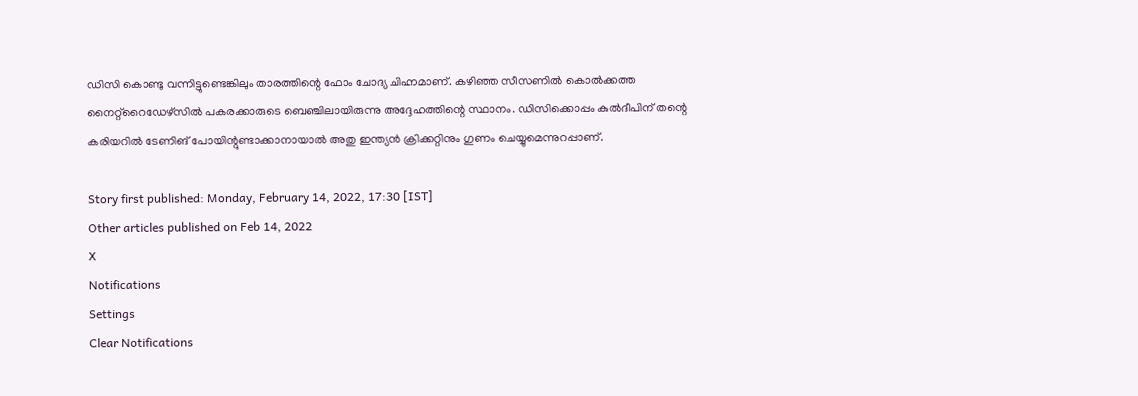ഡിസി കൊണ്ടു വന്നിട്ടുണ്ടെങ്കിലും താരത്തിന്റെ ഫോം ചോദ്യ ചിഹ്നമാണ്. കഴിഞ്ഞ സീസണില്‍ കൊല്‍ക്കത്ത നൈറ്റ്‌റൈഡേഴ്‌സില്‍ പകരക്കാരുടെ ബെഞ്ചിലായിരുന്നു അദ്ദേഹത്തിന്റെ സ്ഥാനം. ഡിസിക്കൊപ്പം കുല്‍ദീപിന് തന്റെ കരിയറില്‍ ടേണിങ് പോയിന്റുണ്ടാക്കാനായാല്‍ അതു ഇന്ത്യന്‍ ക്രിക്കറ്റിനും ഗുണം ചെയ്യുമെന്നുറപ്പാണ്.

Story first published: Monday, February 14, 2022, 17:30 [IST]
Other articles published on Feb 14, 2022
X
Notifications
Settings
Clear Notifications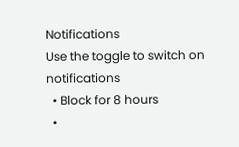Notifications
Use the toggle to switch on notifications
  • Block for 8 hours
  •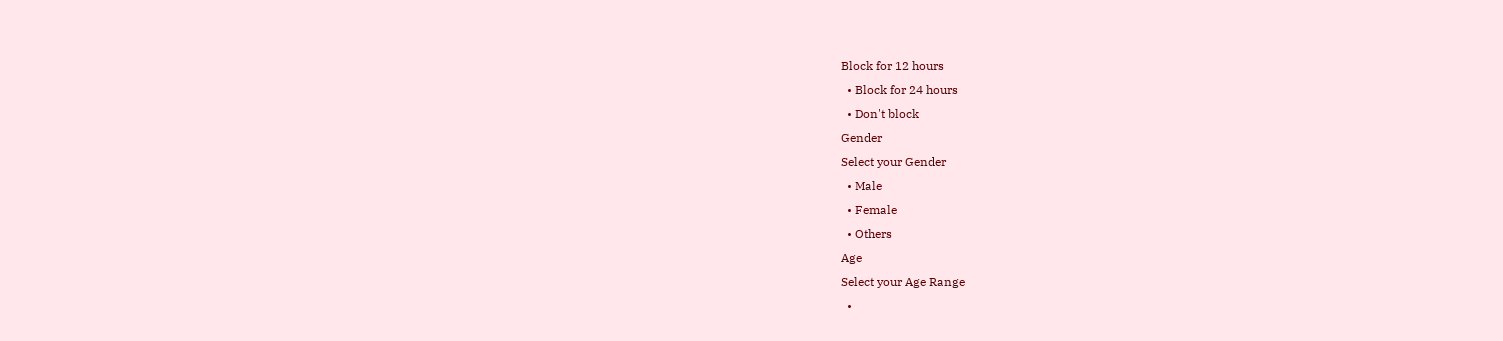Block for 12 hours
  • Block for 24 hours
  • Don't block
Gender
Select your Gender
  • Male
  • Female
  • Others
Age
Select your Age Range
  •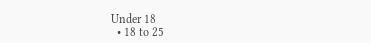Under 18
  • 18 to 25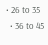• 26 to 35
  • 36 to 45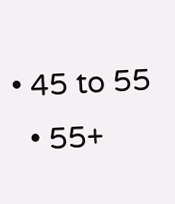• 45 to 55
  • 55+